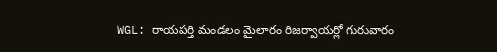WGL: రాయపర్తి మండలం మైలారం రిజర్వాయర్లో గురువారం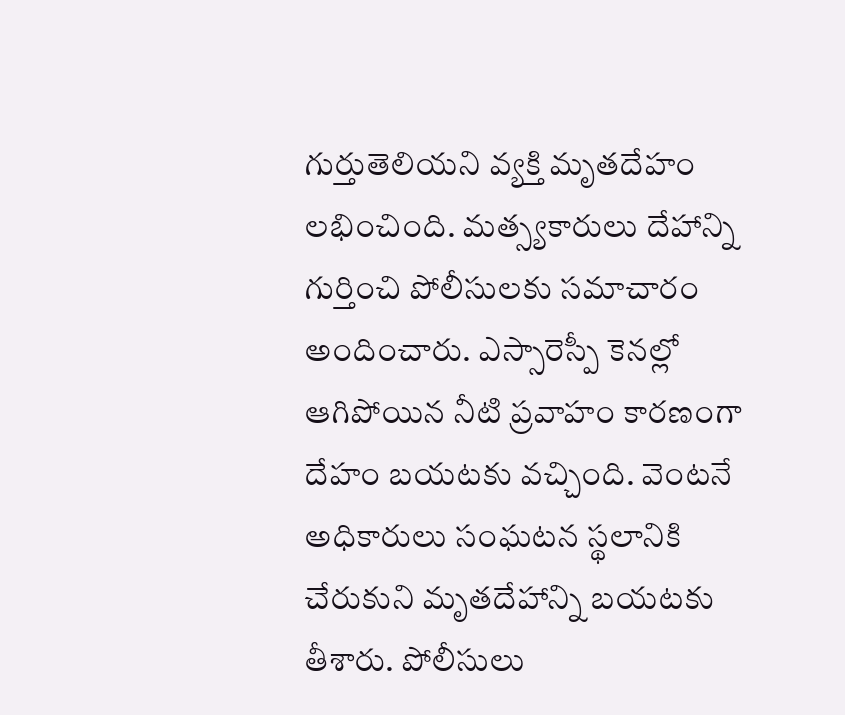గుర్తుతెలియని వ్యక్తి మృతదేహం లభించింది. మత్స్యకారులు దేహాన్ని గుర్తించి పోలీసులకు సమాచారం అందించారు. ఎస్సారెస్పీ కెనల్లో ఆగిపోయిన నీటి ప్రవాహం కారణంగా దేహం బయటకు వచ్చింది. వెంటనే అధికారులు సంఘటన స్థలానికి చేరుకుని మృతదేహాన్ని బయటకు తీశారు. పోలీసులు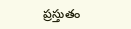ప్రస్తుతం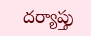దర్యాప్తు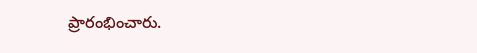ప్రారంభించారు.